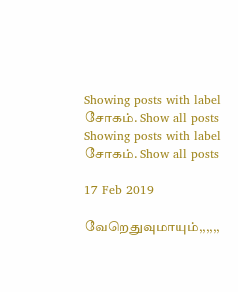Showing posts with label சோகம். Show all posts
Showing posts with label சோகம். Show all posts

17 Feb 2019

வேறெதுவுமாயும்,,,,,,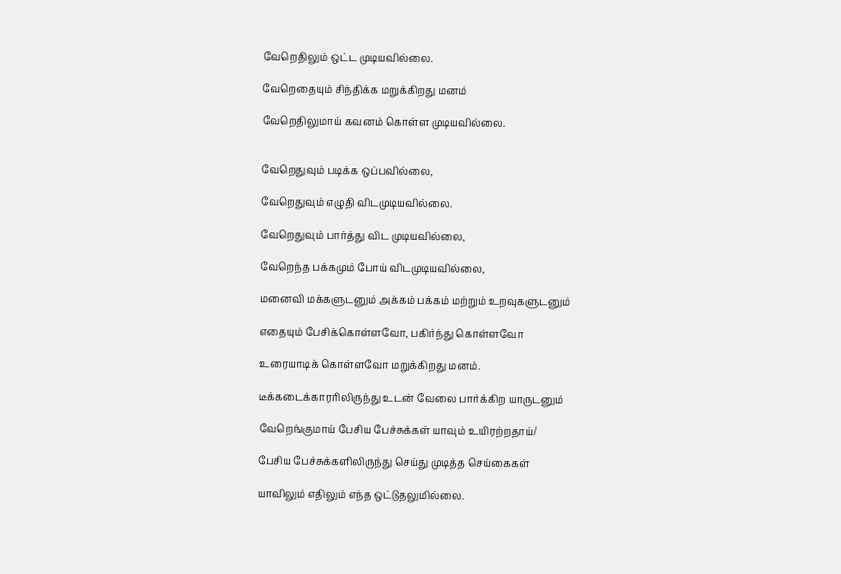வேறெதிலும் ஒட்ட முடியவில்லை.

வேறெதையும் சிந்திக்க மறுக்கிறது மனம்

வேறெதிலுமாய் கவனம் கொள்ள முடியவில்லை.


வேறெதுவும் படிக்க ஒப்பவில்லை,

வேறெதுவும் எழுதி விடமுடியவில்லை.

வேறெதுவும் பார்த்து விட முடியவில்லை,

வேறெந்த பக்கமும் போய் விடமுடியவில்லை,

மனைவி மக்களுடனும் அக்கம் பக்கம் மற்றும் உறவுகளுடனும்

எதையும் பேசிக்கொள்ளவோ, பகிர்ந்து கொள்ளவோ

உரையாடிக் கொள்ளவோ மறுக்கிறது மனம்.

டீக்கடைக்காரரிலிருந்து உடன் வேலை பார்க்கிற யாருடனும்

வேறெங்குமாய் பேசிய பேச்சுக்கள் யாவும் உயிரற்றதாய்/

பேசிய பேச்சுக்களிலிருந்து செய்து முடித்த செய்கைகள்

யாவிலும் எதிலும் எந்த ஒட்டுதலுமில்லை.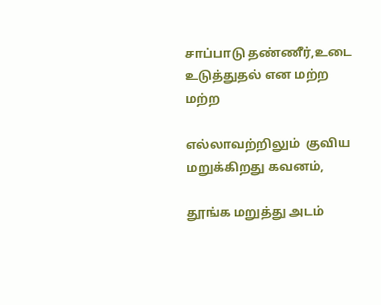சாப்பாடு தண்ணீர்,உடை உடுத்துதல் என மற்ற மற்ற

எல்லாவற்றிலும்  குவிய மறுக்கிறது கவனம்,

தூங்க மறுத்து அடம்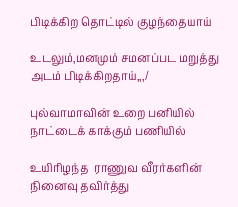பிடிக்கிற தொட்டில் குழந்தையாய்

உடலும்,மனமும் சமனப்பட மறுத்து அடம் பிடிக்கிறதாய்,,,/

புல்வாமாவின் உறை பனியில் நாட்டைக் காக்கும் பணியில்

உயிரிழந்த  ராணுவ வீரர்களின்  நினைவு தவிர்த்து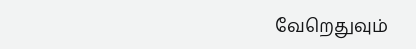வேறெதுவும்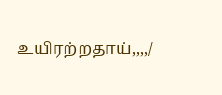உயிரற்றதாய்,,,,/